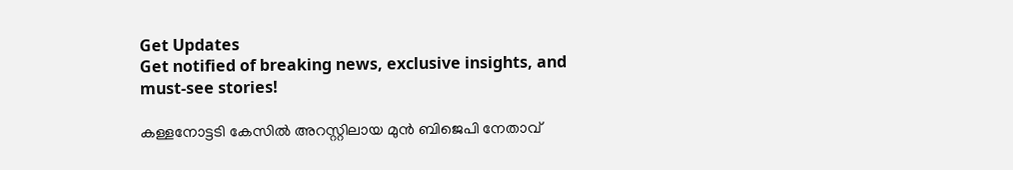Get Updates
Get notified of breaking news, exclusive insights, and must-see stories!

കള്ളനോട്ടടി കേസില്‍ അറസ്റ്റിലായ മുന്‍ ബിജെപി നേതാവ്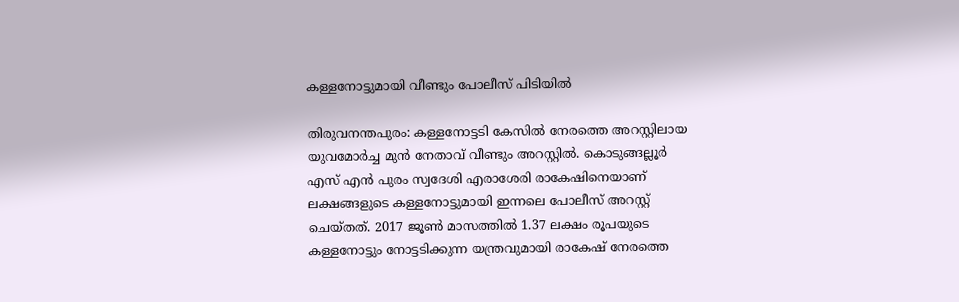കള്ളനോട്ടുമായി വീണ്ടും പോലീസ് പിടിയില്‍

തിരുവനന്തപുരം: കള്ളനോട്ടടി കേസില്‍ നേരത്തെ അറസ്റ്റിലായ യുവമോര്‍ച്ച മുന്‍ നേതാവ് വീണ്ടും അറസ്റ്റില്‍. കൊടുങ്ങല്ലൂര്‍ എസ് എന്‍ പുരം സ്വദേശി എരാശേരി രാകേഷിനെയാണ് ലക്ഷങ്ങളുടെ കള്ളനോട്ടുമായി ഇന്നലെ പോലീസ് അറസ്റ്റ് ചെയ്തത്. 2017 ജൂണ്‍ മാസത്തില്‍ 1.37 ലക്ഷം രൂപയുടെ കള്ളനോട്ടും നോട്ടടിക്കുന്ന യന്ത്രവുമായി രാകേഷ് നേരത്തെ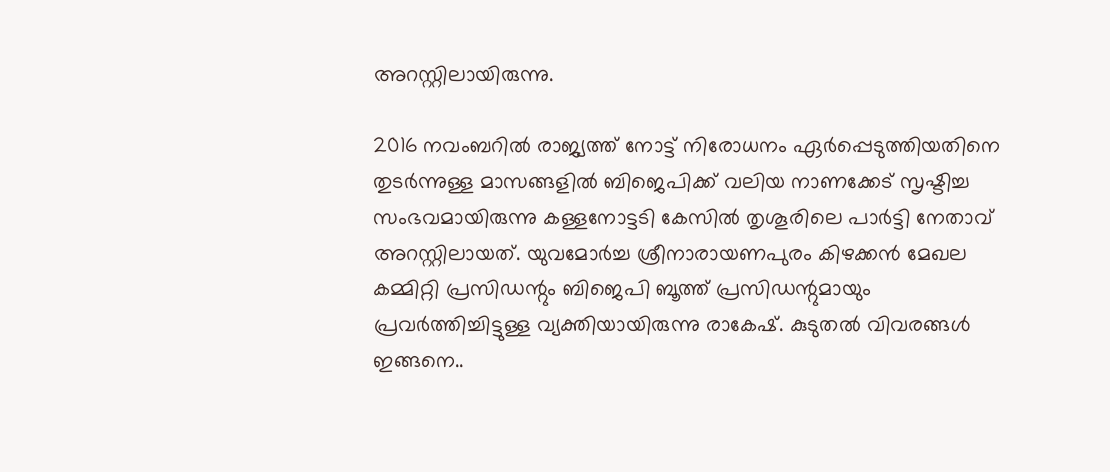അറസ്റ്റിലായിരുന്നു.

2016 നവംബറില്‍ രാജ്യത്ത് നോട്ട് നിരോധനം ഏര്‍പ്പെടുത്തിയതിനെ തുടര്‍ന്നുള്ള മാസങ്ങളില്‍ ബിജെപിക്ക് വലിയ നാണക്കേട് സൃഷ്ടിച്ച സംഭവമായിരുന്നു കള്ളനോട്ടടി കേസില്‍ തൃശൂരിലെ പാര്‍ട്ടി നേതാവ് അറസ്റ്റിലായത്. യുവമോര്‍ച്ച ശ്രീനാരായണപുരം കിഴക്കന്‍ മേഖല കമ്മിറ്റി പ്രസിഡന്റും ബിജെപി ബൂത്ത് പ്രസിഡന്റുമായും പ്രവര്‍ത്തിച്ചിട്ടുള്ള വ്യക്തിയായിരുന്നു രാകേഷ്. കുടുതല്‍ വിവരങ്ങള്‍ ഇങ്ങനെ..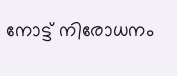നോട്ട് നിരോധനം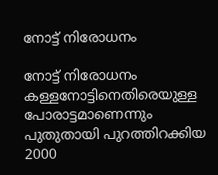നോട്ട് നിരോധനം

നോട്ട് നിരോധനം കള്ളനോട്ടിനെതിരെയുള്ള പോരാട്ടമാണെന്നും പുതുതായി പുറത്തിറക്കിയ 2000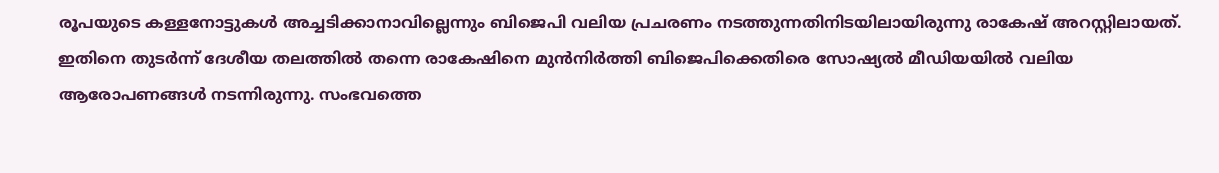രൂപയുടെ കള്ളനോട്ടുകള്‍ അച്ചടിക്കാനാവില്ലെന്നും ബിജെപി വലിയ പ്രചരണം നടത്തുന്നതിനിടയിലായിരുന്നു രാകേഷ് അറസ്റ്റിലായത്. ഇതിനെ തുടര്‍ന്ന് ദേശീയ തലത്തില്‍ തന്നെ രാകേഷിനെ മുന്‍നിര്‍ത്തി ബിജെപിക്കെതിരെ സോഷ്യല്‍ മീഡിയയില്‍ വലിയ ആരോപണങ്ങള്‍ നടന്നിരുന്നു. സംഭവത്തെ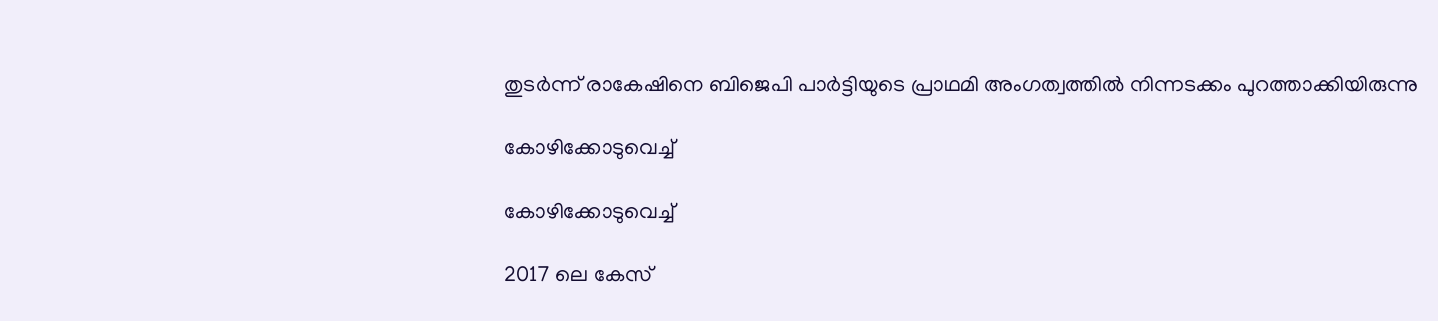തുടര്‍ന്ന് രാകേഷിനെ ബിജെപി പാര്‍ട്ടിയുടെ പ്രാഥമി അംഗത്വത്തില്‍ നിന്നടക്കം പുറത്താക്കിയിരുന്നു

കോഴിക്കോടുവെച്ച്

കോഴിക്കോടുവെച്ച്

2017 ലെ കേസ്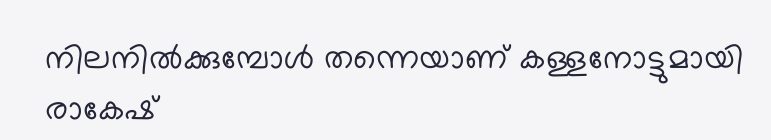നിലനില്‍ക്കുമ്പോള്‍ തന്നെയാണ് കള്ളനോട്ടുമായി രാകേഷ്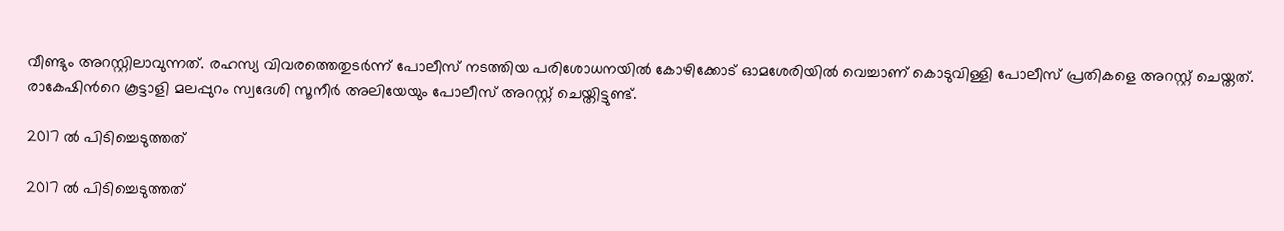വീണ്ടും അറസ്റ്റിലാവുന്നത്. രഹസ്യ വിവരത്തെതുടര്‍ന്ന് പോലീസ് നടത്തിയ പരിശോധനയില്‍ കോഴിക്കോട് ഓമശേരിയില്‍ വെച്ചാണ് കൊടുവിള്ളി പോലീസ് പ്രതികളെ അറസ്റ്റ് ചെയ്തത്. രാകേഷിന്‍റെ കൂട്ടാളി മലപ്പുറം സ്വദേശി സൂനീര്‍ അലിയേയും പോലീസ് അറസ്റ്റ് ചെയ്തിട്ടുണ്ട്.

2017 ല്‍ പിടിച്ചെടുത്തത്

2017 ല്‍ പിടിച്ചെടുത്തത്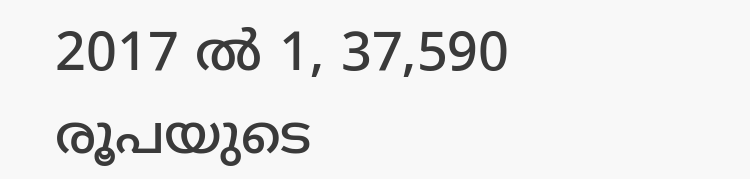2017 ല്‍ 1, 37,590 രൂപയുടെ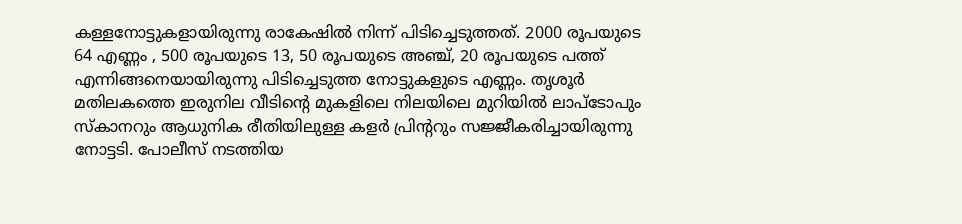കള്ളനോട്ടുകളായിരുന്നു രാകേഷില്‍ നിന്ന് പിടിച്ചെടുത്തത്. 2000 രൂപയുടെ 64 എണ്ണം , 500 രൂപയുടെ 13, 50 രൂപയുടെ അഞ്ച്, 20 രൂപയുടെ പത്ത് എന്നിങ്ങനെയായിരുന്നു പിടിച്ചെടുത്ത നോട്ടുകളുടെ എണ്ണം. തൃശൂര്‍ മതിലകത്തെ ഇരുനില വീടിന്‍റെ മുകളിലെ നിലയിലെ മുറിയില്‍ ലാപ്ടോപും സ്കാനറും ആധുനിക രീതിയിലുള്ള കളര്‍ പ്രിന്‍ററും സജ്ജീകരിച്ചായിരുന്നു നോട്ടടി. പോലീസ് നടത്തിയ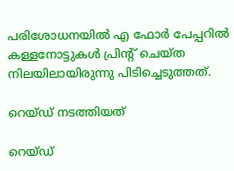പരിശോധനയില്‍ എ ഫോര്‍ പേപ്പറില്‍ കള്ളനോട്ടുകള്‍ പ്രിന്‍റ് ചെയ്ത നിലയിലായിരുന്നു പിടിച്ചെടുത്തത്.

റെയ്ഡ് നടത്തിയത്

റെയ്ഡ്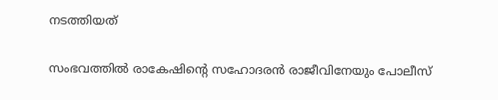നടത്തിയത്

സംഭവത്തില്‍ രാകേഷിന്‍റെ സഹോദരന്‍ രാജീവിനേയും പോലീസ്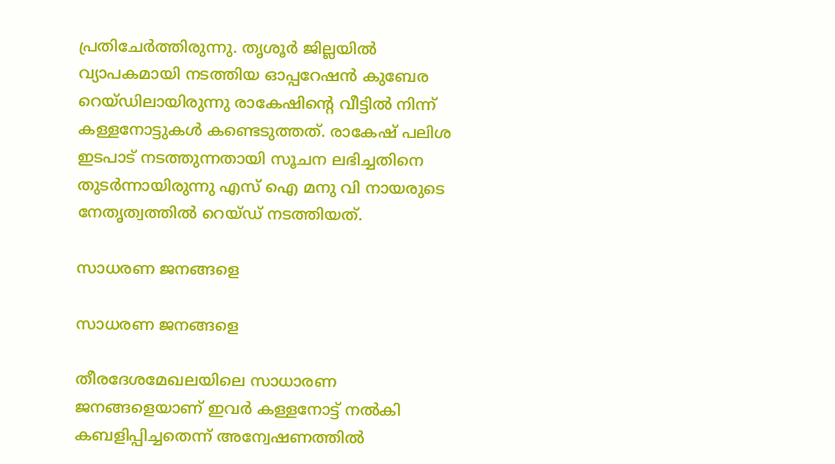പ്രതിചേര്‍ത്തിരുന്നു. ത‍ൃശൂര്‍ ജില്ലയില്‍ വ്യാപകമായി നടത്തിയ ഓപ്പറേഷന്‍ കുബേര റെയ്ഡിലായിരുന്നു രാകേഷിന്‍റെ വീട്ടില്‍ നിന്ന് കള്ളനോട്ടുകള്‍ കണ്ടെടുത്തത്. രാകേഷ് പലിശ ഇടപാട് നടത്തുന്നതായി സൂചന ലഭിച്ചതിനെ തുടര്‍ന്നായിരുന്നു എസ് ഐ മനു വി നായരുടെ നേതൃത്വത്തില്‍ റെയ്ഡ് നടത്തിയത്.

സാധരണ ജനങ്ങളെ

സാധരണ ജനങ്ങളെ

തീരദേശമേഖലയിലെ സാധാരണ ജനങ്ങളെയാണ് ഇവര്‍ കള്ളനോട്ട് നല്‍കി കബളിപ്പിച്ചതെന്ന് അന്വേഷണത്തില്‍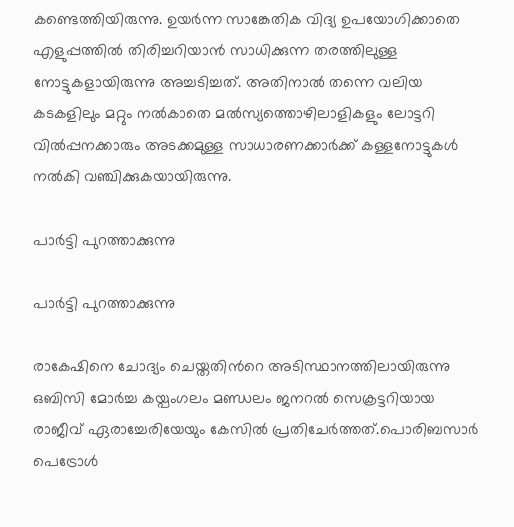കണ്ടെത്തിയിരുന്നു. ഉയര്‍ന്ന സാങ്കേതിക വിദ്യ ഉപയോഗിക്കാതെ എളുപ്പത്തില്‍ തിരിച്ചറിയാന്‍ സാധിക്കുന്ന തരത്തിലുള്ള നോട്ടുകളായിരുന്നു അച്ചടിച്ചത്. അതിനാല്‍ തന്നെ വലിയ കടകളിലും മറ്റും നല്‍കാതെ മല്‍സ്യത്തൊഴിലാളികളും ലോട്ടറി വില്‍പ്പനക്കാരും അടക്കമുള്ള സാധാരണക്കാര്‍ക്ക് കള്ളനോട്ടുകള്‍ നല്‍കി വഞ്ചിക്കുകയായിരുന്നു.

പാര്‍ട്ടി പുറത്താക്കുന്നു

പാര്‍ട്ടി പുറത്താക്കുന്നു

രാകേഷിനെ ചോദ്യം ചെയ്തതിന്‍റെ അടിസ്ഥാനത്തിലായിരുന്നു ഒബിസി മോര്‍ച്ച കയ്പംഗലം മണ്ഡലം ജനറല്‍ സെക്രട്ടറിയായ രാജീവ് ഏരാച്ചേരിയേയും കേസില്‍ പ്രതിചേര്‍ത്തത്.പൊരിബസാർ പെട്രോൾ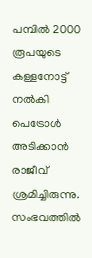പമ്പിൽ 2000 രൂപയുടെ കള്ളനോട്ട് നൽകി പെട്രോൾ അടിക്കാൻ രാജീവ് ശ്രമിച്ചിരുന്നു. സംഭവത്തില്‍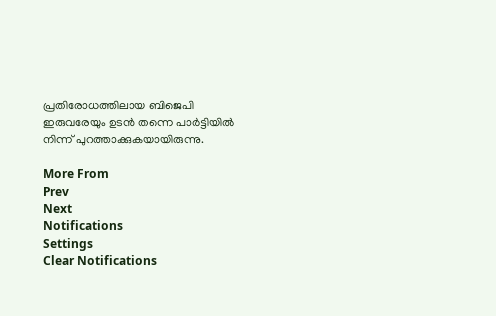പ്രതിരോധത്തിലായ ബിജെപി ഇരുവരേയും ഉടന്‍ തന്നെ പാര്‍ട്ടിയില്‍ നിന്ന് പുറത്താക്കുകയായിരുന്നു.

More From
Prev
Next
Notifications
Settings
Clear Notifications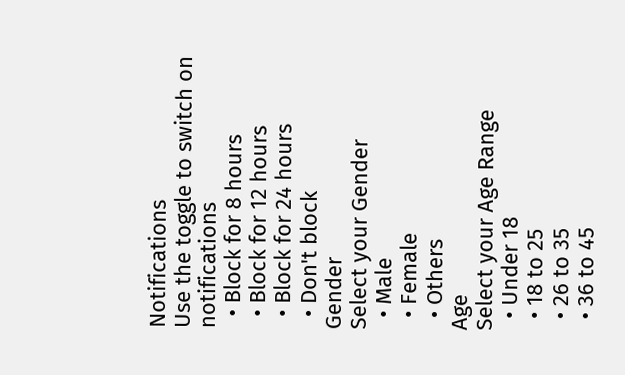Notifications
Use the toggle to switch on notifications
  • Block for 8 hours
  • Block for 12 hours
  • Block for 24 hours
  • Don't block
Gender
Select your Gender
  • Male
  • Female
  • Others
Age
Select your Age Range
  • Under 18
  • 18 to 25
  • 26 to 35
  • 36 to 45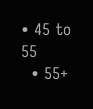• 45 to 55
  • 55+